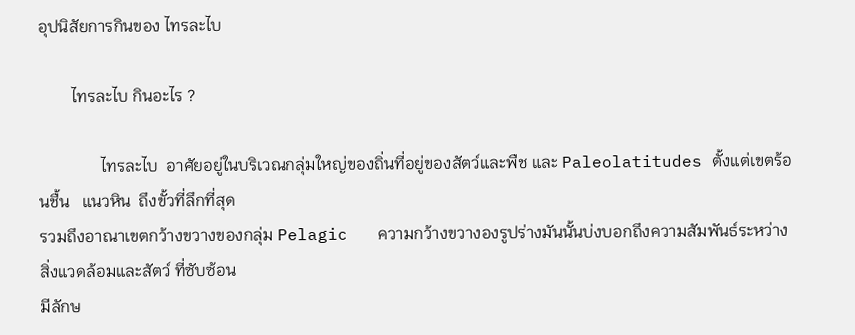อุปนิสัยการกินของ ไทรละไบ

        ไทรละไบ กินอะไร ?

               ไทรละไบ  อาศัยอยู่ในบริเวณกลุ่มใหญ่ของถิ่นที่อยู่ของสัตว์และพืช และ Paleolatitudes ตั้งแต่เขตร้อนชื้น   แนวหิน  ถึงขั้วที่ลึกที่สุด
รวมถึงอาณาเขตกว้างขวางของกลุ่ม Pelagic   ความกว้างขวางองรูปร่างมันนั้นบ่งบอกถึงความสัมพันธ์ระหว่างสิ่งแวดล้อมและสัตว์ ที่ซับซ้อน
มีลักษ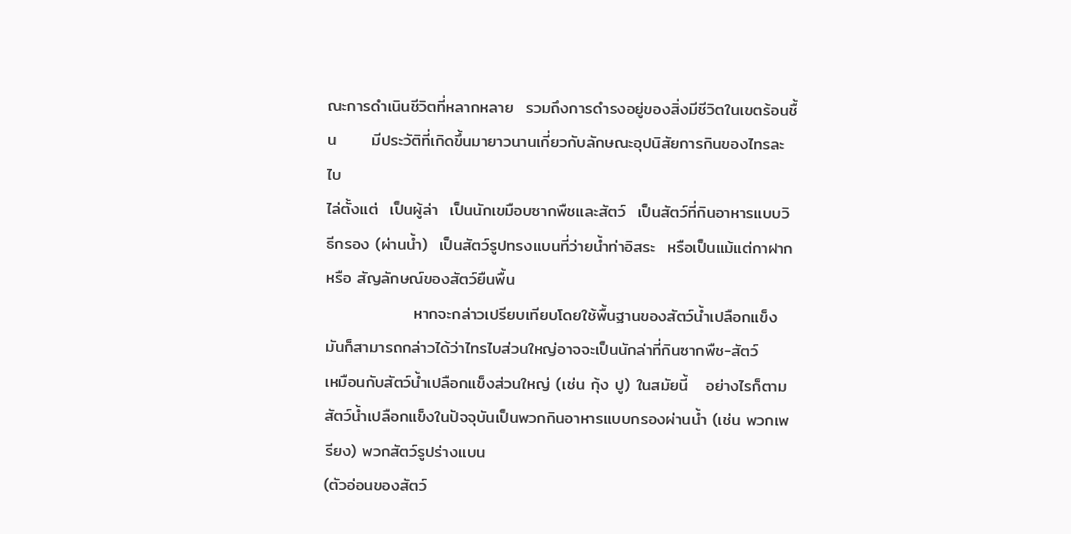ณะการดำเนินชีวิตที่หลากหลาย  รวมถึงการดำรงอยู่ของสิ่งมีชีวิตในเขตร้อนชื้น      มีประวัติที่เกิดขึ้นมายาวนานเกี่ยวกับลักษณะอุปนิสัยการกินของไทรละไบ
ไล่ตั้งแต่  เป็นผู้ล่า  เป็นนักเขมือบซากพืชและสัตว์  เป็นสัตว์ที่กินอาหารแบบวิธีกรอง (ผ่านน้ำ)  เป็นสัตว์รูปทรงแบนที่ว่ายน้ำท่าอิสระ  หรือเป็นแม้แต่กาฝาก หรือ สัญลักษณ์ของสัตว์ยืนพื้น
               หากจะกล่าวเปรียบเทียบโดยใช้พื้นฐานของสัตว์น้ำเปลือกแข็ง มันก็สามารถกล่าวได้ว่าไทรไบส่วนใหญ่อาจจะเป็นนักล่าที่กินซากพืช-สัตว์
เหมือนกับสัตว์น้ำเปลือกแข็งส่วนใหญ่ (เช่น กุ้ง ปู) ในสมัยนี้   อย่างไรก็ตาม  สัตว์น้ำเปลือกแข็งในปัจจุบันเป็นพวกกินอาหารแบบกรองผ่านน้ำ (เช่น พวกเพรียง) พวกสัตว์รูปร่างแบน
(ตัวอ่อนของสัตว์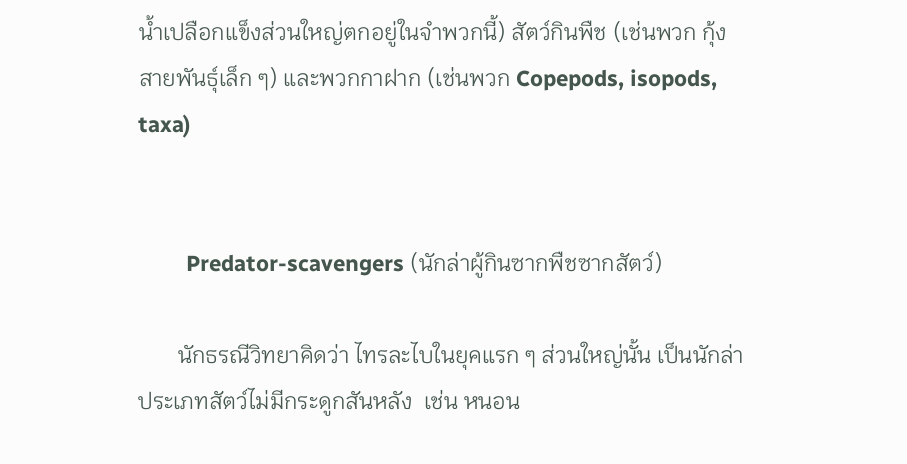น้ำเปลือกแข็งส่วนใหญ่ตกอยู่ในจำพวกนี้) สัตว์กินพืช (เช่นพวก กุ้งสายพันธุ์เล็ก ๆ) และพวกกาฝาก (เช่นพวก Copepods, isopods, taxa)


        Predator-scavengers (นักล่าผู้กินซากพืชซากสัตว์)

       นักธรณีวิทยาคิดว่า ไทรละไบในยุคแรก ๆ ส่วนใหญ่นั้น เป็นนักล่าประเภทสัตว์ไม่มีกระดูกสันหลัง  เช่น หนอน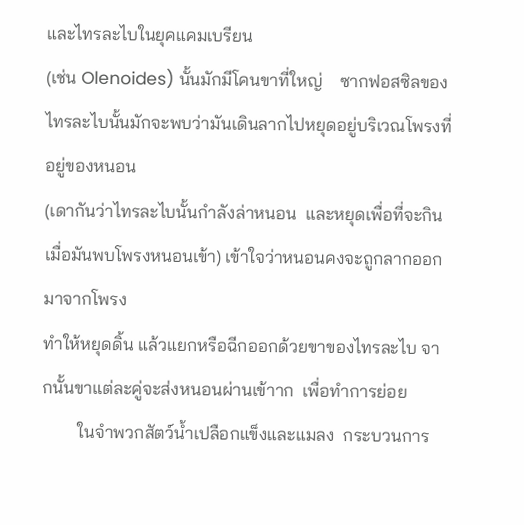และไทรละไบในยุคแคมเบรียน
(เช่น Olenoides) นั้นมักมีโคนขาที่ใหญ่    ซากฟอสซิลของไทรละไบนั้นมักจะพบว่ามันเดินลากไปหยุดอยู่บริเวณโพรงที่อยู่ของหนอน
(เดากันว่าไทรละไบนั้นกำลังล่าหนอน  และหยุดเพื่อที่จะกินเมื่อมันพบโพรงหนอนเข้า) เข้าใจว่าหนอนคงจะถูกลากออกมาจากโพรง
ทำให้หยุดดิ้น แล้วแยกหรือฉีกออกด้วยขาของไทรละไบ จากนั้นขาแต่ละคู่จะส่งหนอนผ่านเข้าาก  เพื่อทำการย่อย
        ในจำพวกสัตว์น้ำเปลือกแข็งและแมลง  กระบวนการ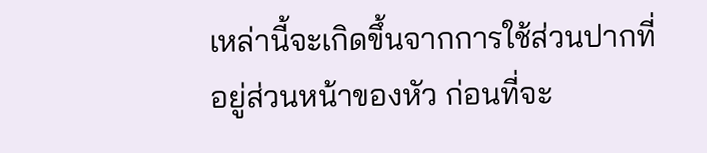เหล่านี้จะเกิดขึ้นจากการใช้ส่วนปากที่อยู่ส่วนหน้าของหัว ก่อนที่จะ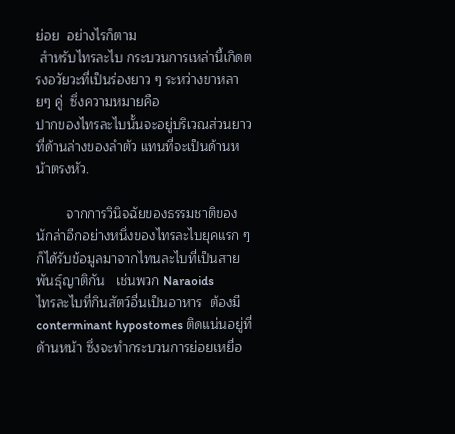ย่อย  อย่างไรก็ตาม
 สำหรับไทรละไบ กระบวนการเหล่านี้เกิดตรงอวัยวะที่เป็นร่องยาว ๆ ระหว่างขาหลายๆ คู่  ซึ่งความหมายคือ
ปากของไทรละไบนั้นจะอยู่บริเวณส่วนยาวที่ด้านล่างของลำตัว แทนที่จะเป็นด้านหน้าตรงหัว.

        จากการวินิจฉัยของธรรมชาติของนักล่าอีกอย่างหนึ่งของไทรละไบยุคแรก ๆ ก็ได้รับข้อมูลมาจากไทนละไบที่เป็นสายพันธุ์ญาติกัน   เช่นพวก Naraoids
ไทรละไบที่กินสัตว์อื่นเป็นอาหาร  ต้องมี  conterminant hypostomes ติดแน่นอยู่ที่ด้านหน้า ซึ่งจะทำกระบวนการย่อยเหยื่อ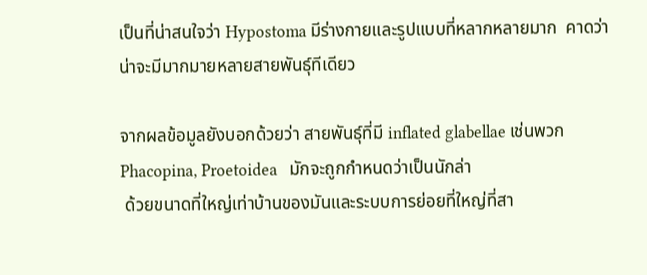เป็นที่น่าสนใจว่า Hypostoma มีร่างกายและรูปแบบที่หลากหลายมาก  คาดว่าน่าจะมีมากมายหลายสายพันธุ์ทีเดียว

จากผลข้อมูลยังบอกด้วยว่า สายพันธุ์ที่มี inflated glabellae เช่นพวก Phacopina, Proetoidea   มักจะถูกกำหนดว่าเป็นนักล่า
 ด้วยขนาดที่ใหญ่เท่าบ้านของมันและระบบการย่อยที่ใหญ่ที่สา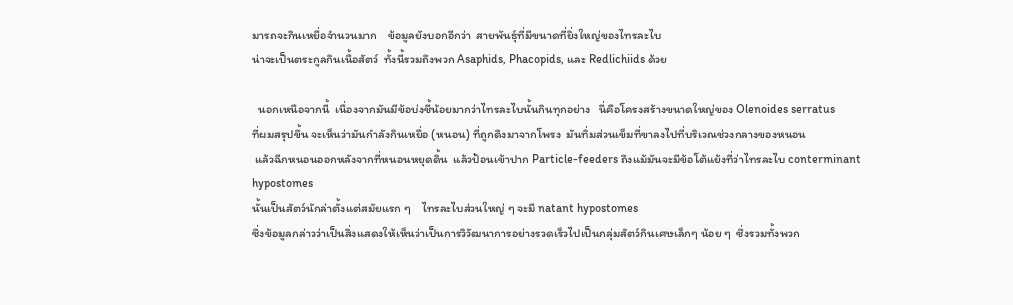มารถจะกินเหยื่อจำนวนมาก    ข้อมูลยังบอกอีกว่า  สายพันธุ์ที่มีขนาดที่ยิ่งใหญ่ของไทรละไบ
น่าจะเป็นตระกูลกินเนื้อสัตว์  ทั้งนี้รวมถึงพวก Asaphids, Phacopids, และ Redlichiids ด้วย

  นอกเหนือจากนี้  เนื่องจากมันมีข้อบ่งชี้น้อยมากว่าไทรละไบนั้นกินทุกอย่าง   นี่คือโครงสร้างขนาดใหญ่ของ Olenoides serratus
ที่ผมสรุปขึ้น จะเห็นว่ามันกำลังกินเหยื่อ (หนอน) ที่ถูกดึงมาจากโพรง  มันทิ่มส่วนเข็มที่ขาลงไปที่บริเวณช่วงกลางของหนอน
 แล้วฉีกหนอนออกหลังจากที่หนอนหยุดดิ้น  แล้วป้อนเข้าปาก Particle-feeders ถึงแม้มันจะมีข้อโต้แย้งที่ว่าไทรละไบ conterminant hypostomes
นั้นเป็นสัตว์นักล่าตั้งแต่สมัยแรก ๆ    ไทรละไบส่วนใหญ่ ๆ จะมี natant hypostomes
ซึ่งข้อมูลกล่าวว่าเป็นสิ่งแสดงให้เห็นว่าเป็นการวิวัฒนาการอย่างรวดเร็วไปเป็นกลุ่มสัตว์กินเศษเล็กๆ น้อย ๆ  ซึ่งรวมทั้งพวก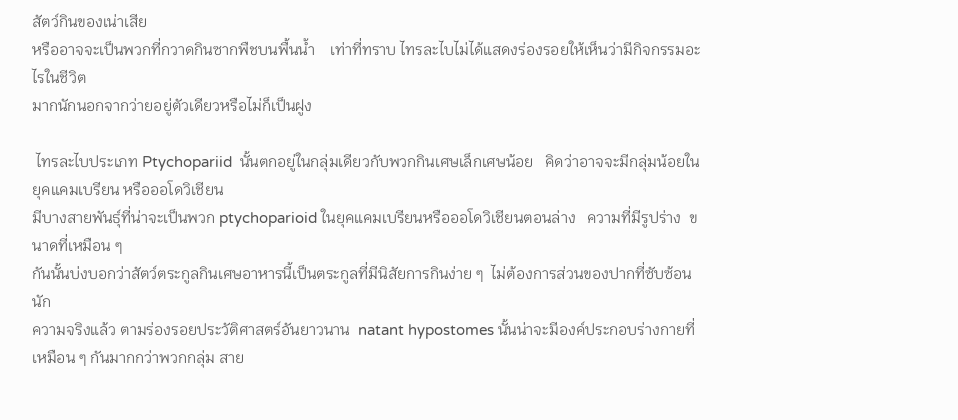สัตว์กินของเน่าเสีย
หรืออาจจะเป็นพวกที่กวาดกินซากพืชบนพื้นน้ำ    เท่าที่ทราบ ไทรละไบไม่ได้แสดงร่องรอยให้เห็นว่ามีกิจกรรมอะไรในชีวิต
มากนักนอกจากว่ายอยู่ตัวเดียวหรือไม่ก็เป็นฝูง

 ไทรละไบประเภท Ptychopariid  นั้นตกอยู่ในกลุ่มเดียวกับพวกกินเศษเล็กเศษน้อย   คิดว่าอาจจะมีกลุ่มน้อยในยุคแคมเบรียน หรือออโดวิเชียน
มีบางสายพันธุ์ที่น่าจะเป็นพวก ptychoparioid ในยุคแคมเบรียนหรือออโดวิเชียนตอนล่าง   ความที่มีรูปร่าง  ขนาดที่เหมือน ๆ
กันนั้นบ่งบอกว่าสัตว์ตระกูลกินเศษอาหารนี้เป็นตระกูลที่มีนิสัยการกินง่าย ๆ  ไม่ต้องการส่วนของปากที่ซับซ้อนนัก
ความจริงแล้ว ตามร่องรอยประวัติศาสตร์อันยาวนาน  natant hypostomes นั้นน่าจะมีองค์ประกอบร่างกายที่เหมือน ๆ กันมากกว่าพวกกลุ่ม สาย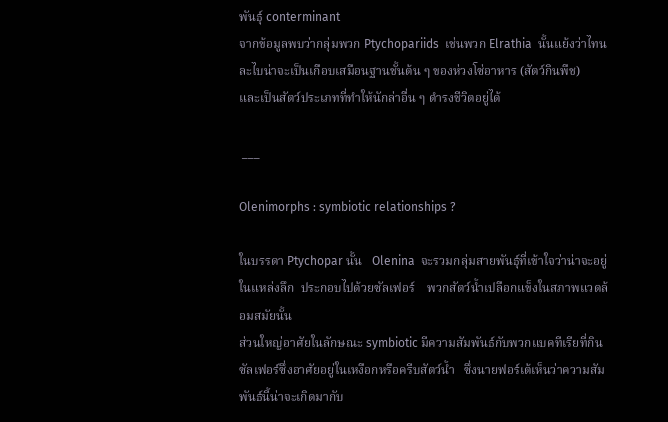พันธุ์ conterminant
จากข้อมูลพบว่ากลุ่มพวก Ptychopariids  เช่นพวก Elrathia  นั้นแย้งว่าไทนละไบน่าจะเป็นเกือบเสมือนฐานชั้นต้น ๆ ของห่วงโซ่อาหาร (สัตว์กินพืช)
และเป็นสัตว์ประเภทที่ทำให้นักล่าอื่น ๆ ดำรงชีวิตอยู่ได้

 ___

Olenimorphs : symbiotic relationships ?

ในบรรดา Ptychopar นั้น   Olenina  จะรวมกลุ่มสายพันธุ์ที่เข้าใจว่าน่าจะอยู่ในแหล่งลึก  ประกอบไปด้วยซัลเฟอร์    พวกสัตว์น้ำเปลือกแข็งในสภาพแวดล้อมสมัยนั้น
ส่วนใหญ่อาศัยในลักษณะ symbiotic มีความสัมพันธ์กับพวกแบคทีเรียที่กินซัลเฟอร์ซึ่งอาศัยอยู่ในเหงือกหรือครีบสัตว์น้ำ   ซึ่งนายฟอร์เต้เห็นว่าความสัมพันธ์นี้น่าจะเกิดมากับ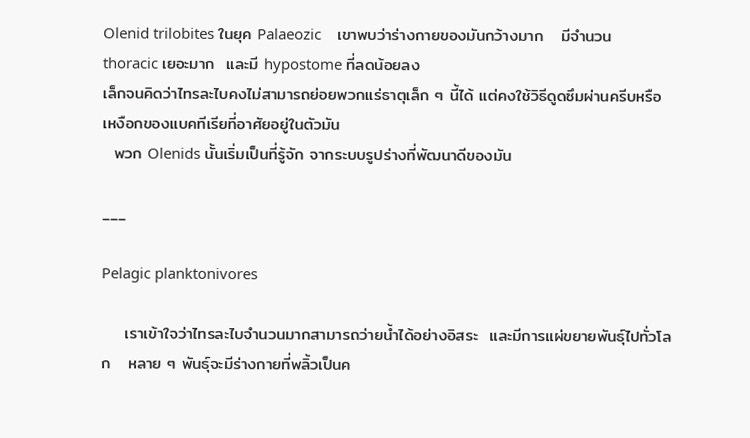Olenid trilobites ในยุค Palaeozic    เขาพบว่าร่างกายของมันกว้างมาก   มีจำนวน thoracic เยอะมาก  และมี hypostome ที่ลดน้อยลง
เล็กจนคิดว่าไทรละไบคงไม่สามารถย่อยพวกแร่ธาตุเล็ก ๆ นี้ได้ แต่คงใช้วิธีดูดซึมผ่านครีบหรือเหงือกของแบคทีเรียที่อาศัยอยู่ในตัวมัน
  พวก Olenids นั้นเริ่มเป็นที่รู้จัก จากระบบรูปร่างที่พัฒนาดีของมัน

___

Pelagic planktonivores

    เราเข้าใจว่าไทรละไบจำนวนมากสามารถว่ายน้ำได้อย่างอิสระ  และมีการแผ่ขยายพันธุ์ไปทั่วโลก   หลาย ๆ พันธุ์จะมีร่างกายที่พลิ้วเป็นค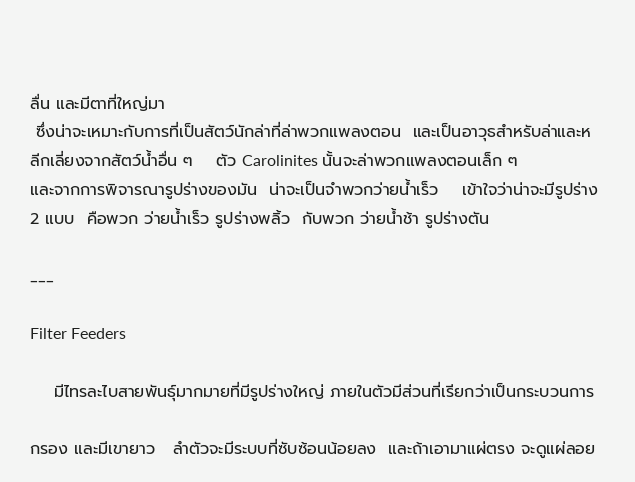ลื่น และมีตาที่ใหญ่มา
 ซึ่งน่าจะเหมาะกับการที่เป็นสัตว์นักล่าที่ล่าพวกแพลงตอน  และเป็นอาวุธสำหรับล่าและหลีกเลี่ยงจากสัตว์น้ำอื่น ๆ    ตัว Carolinites นั้นจะล่าพวกแพลงตอนเล็ก ๆ
และจากการพิจารณารูปร่างของมัน  น่าจะเป็นจำพวกว่ายน้ำเร็ว    เข้าใจว่าน่าจะมีรูปร่าง 2 แบบ  คือพวก ว่ายน้ำเร็ว รูปร่างพลิ้ว  กับพวก ว่ายน้ำช้า รูปร่างตัน

___

Filter Feeders

    มีไทรละไบสายพันธุ์มากมายที่มีรูปร่างใหญ่ ภายในตัวมีส่วนที่เรียกว่าเป็นกระบวนการ

กรอง และมีเขายาว   ลำตัวจะมีระบบที่ซับซ้อนน้อยลง  และถ้าเอามาแผ่ตรง จะดูแผ่ลอย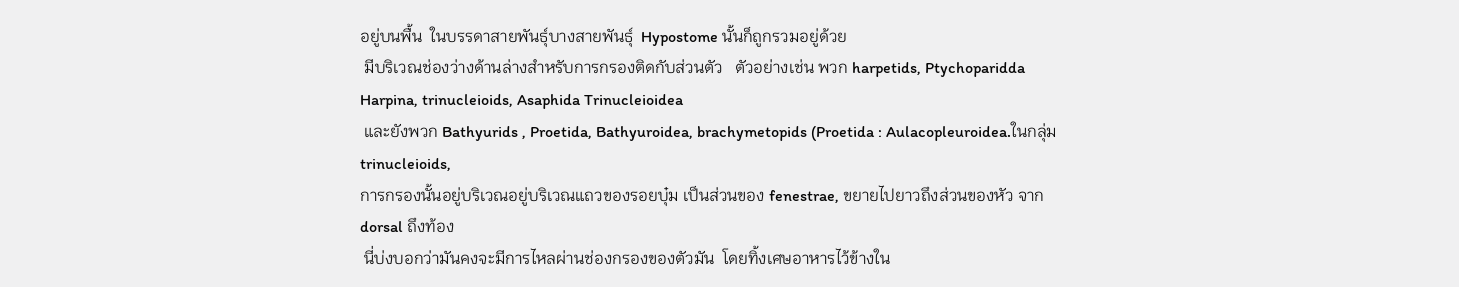อยู่บนพื้น  ในบรรดาสายพันธุ์บางสายพันธุ์  Hypostome นั้นก็ถูกรวมอยู่ด้วย
 มีบริเวณช่องว่างด้านล่างสำหรับการกรองติดกับส่วนตัว   ตัวอย่างเช่น พวก harpetids, Ptychoparidda Harpina, trinucleioids, Asaphida Trinucleioidea
 และยังพวก Bathyurids , Proetida, Bathyuroidea, brachymetopids (Proetida : Aulacopleuroidea.ในกลุ่ม trinucleioids,
การกรองนั้นอยู่บริเวณอยู่บริเวณแถวของรอยบุ๋ม เป็นส่วนของ fenestrae, ขยายไปยาวถึงส่วนของหัว จาก dorsal ถึงท้อง
 นี่บ่งบอกว่ามันคงจะมีการไหลผ่านช่องกรองของตัวมัน  โดยทิ้งเศษอาหารไว้ข้างใน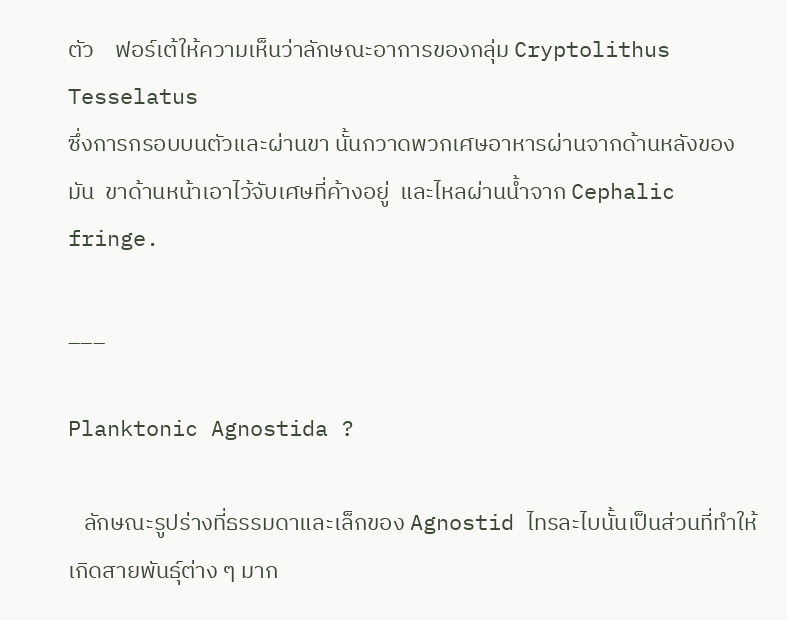ตัว    ฟอร์เต้ให้ความเห็นว่าลักษณะอาการของกลุ่ม Cryptolithus Tesselatus
ซึ่งการกรอบบนตัวและผ่านขา นั้นกวาดพวกเศษอาหารผ่านจากด้านหลังของมัน  ขาด้านหน้าเอาไว้จับเศษที่ค้างอยู่  และไหลผ่านน้ำจาก Cephalic fringe.

___

Planktonic Agnostida ?

   ลักษณะรูปร่างที่ธรรมดาและเล็กของ Agnostid ไทรละไบนั้นเป็นส่วนที่ทำให้เกิดสายพันธุ์ต่าง ๆ มาก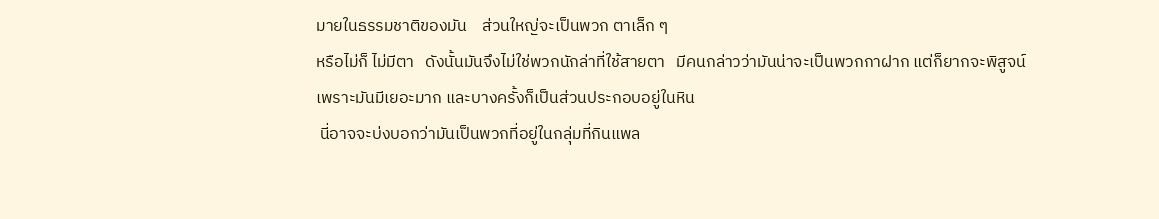มายในธรรมชาติของมัน    ส่วนใหญ่จะเป็นพวก ตาเล็ก ๆ
หรือไม่ก็ ไม่มีตา   ดังนั้นมันจึงไม่ใช่พวกนักล่าที่ใช้สายตา   มีคนกล่าวว่ามันน่าจะเป็นพวกกาฝาก แต่ก็ยากจะพิสูจน์เพราะมันมีเยอะมาก และบางครั้งก็เป็นส่วนประกอบอยู่ในหิน
 นี่อาจจะบ่งบอกว่ามันเป็นพวกที่อยู่ในกลุ่มที่กินแพล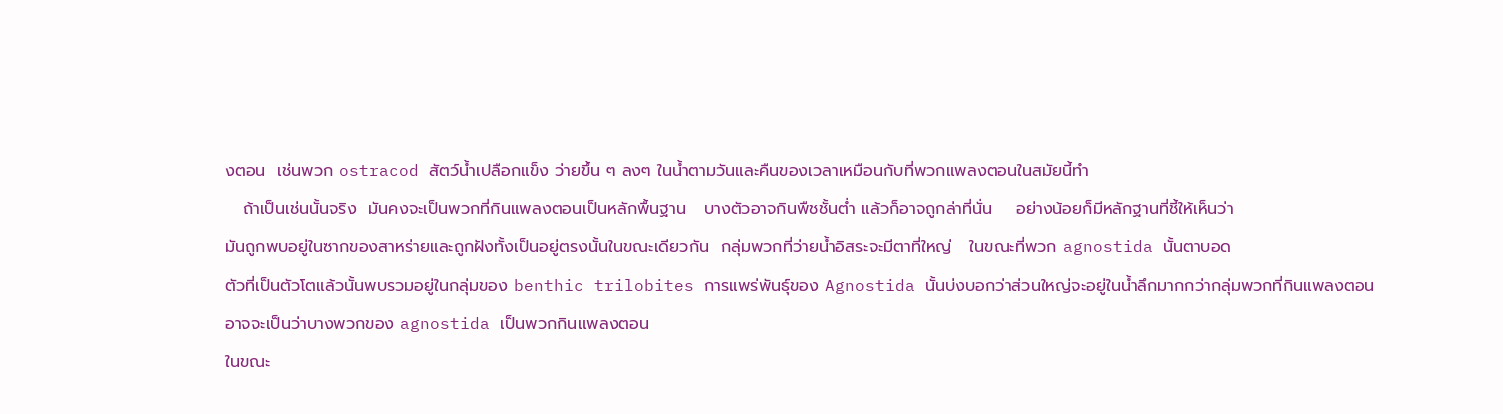งตอน  เช่นพวก ostracod สัตว์น้ำเปลือกแข็ง ว่ายขึ้น ๆ ลงๆ ในน้ำตามวันและคืนของเวลาเหมือนกับที่พวกแพลงตอนในสมัยนี้ทำ
   ถ้าเป็นเช่นนั้นจริง  มันคงจะเป็นพวกที่กินแพลงตอนเป็นหลักพื้นฐาน   บางตัวอาจกินพืชชั้นต่ำ แล้วก็อาจถูกล่าที่นั่น    อย่างน้อยก็มีหลักฐานที่ชี้ให้เห็นว่า
มันถูกพบอยู่ในซากของสาหร่ายและถูกฝังทั้งเป็นอยู่ตรงนั้นในขณะเดียวกัน  กลุ่มพวกที่ว่ายน้ำอิสระจะมีตาที่ใหญ่   ในขณะที่พวก agnostida นั้นตาบอด
ตัวที่เป็นตัวโตแล้วนั้นพบรวมอยู่ในกลุ่มของ benthic trilobites การแพร่พันธุ์ของ Agnostida นั้นบ่งบอกว่าส่วนใหญ่จะอยู่ในน้ำลึกมากกว่ากลุ่มพวกที่กินแพลงตอน
อาจจะเป็นว่าบางพวกของ agnostida เป็นพวกกินแพลงตอน
ในขณะ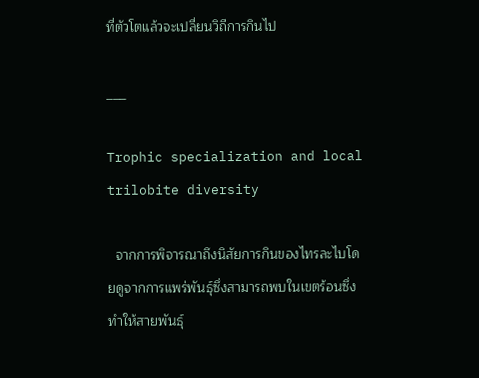ที่ตัวโตแล้วจะเปลี่ยนวิถีการกินไป

___

Trophic specialization and local trilobite diversity

  จากการพิจารณาถึงนิสัยการกินของไทรละไบโดยดูจากการแพร่พันธุ์ซึ่งสามารถพบในเขตร้อนซึ่งทำให้สายพันธุ์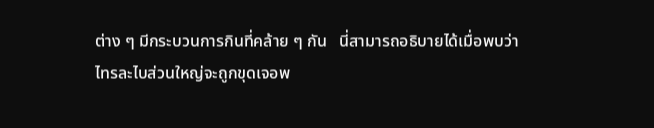ต่าง ๆ มีกระบวนการกินที่คล้าย ๆ กัน   นี่สามารถอธิบายได้เมื่อพบว่า
ไทรละไบส่วนใหญ่จะถูกขุดเจอพ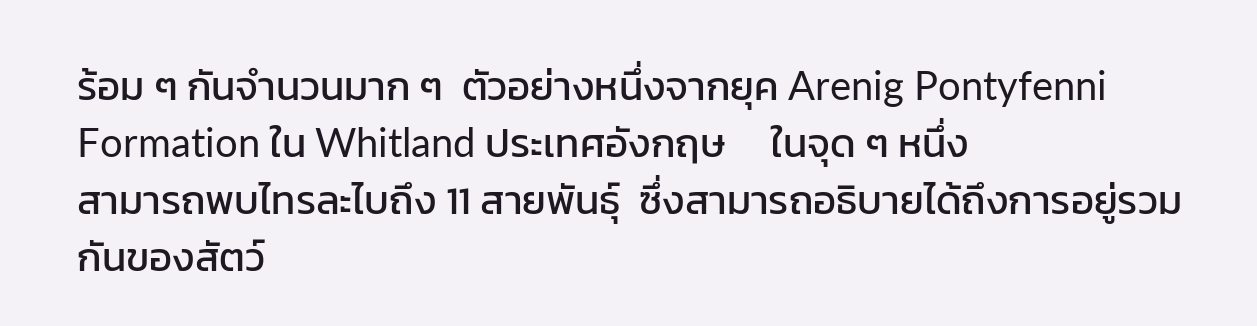ร้อม ๆ กันจำนวนมาก ๆ  ตัวอย่างหนึ่งจากยุค Arenig Pontyfenni Formation ใน Whitland ประเทศอังกฤษ     ในจุด ๆ หนึ่ง
สามารถพบไทรละไบถึง 11 สายพันธุ์  ซึ่งสามารถอธิบายได้ถึงการอยู่รวมกันของสัตว์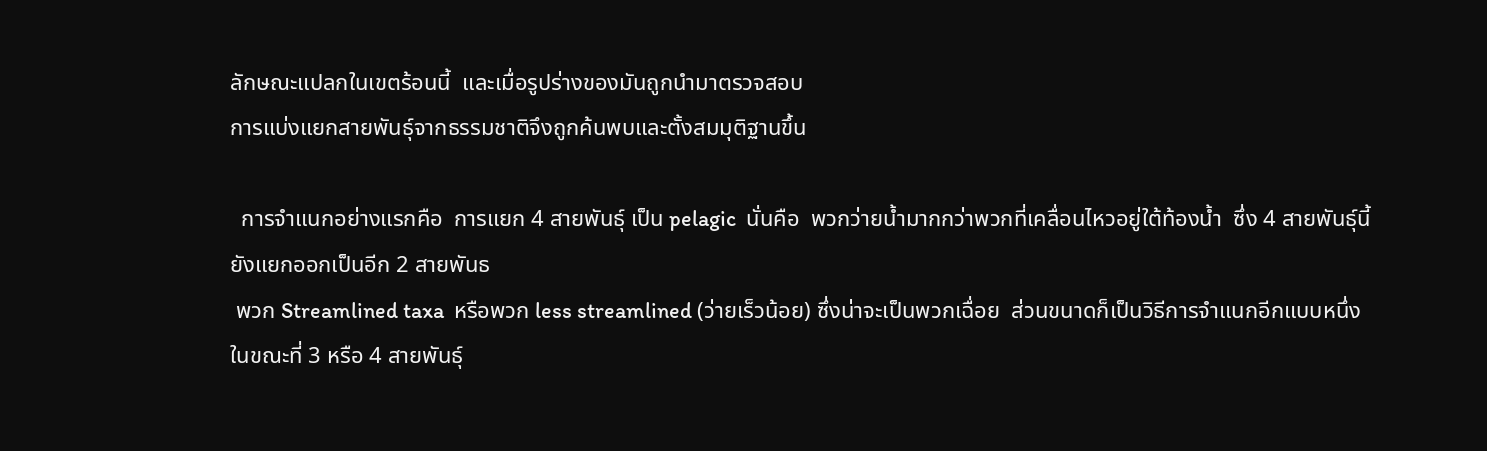ลักษณะแปลกในเขตร้อนนี้  และเมื่อรูปร่างของมันถูกนำมาตรวจสอบ
การแบ่งแยกสายพันธุ์จากธรรมชาติจึงถูกค้นพบและตั้งสมมุติฐานขึ้น

  การจำแนกอย่างแรกคือ  การแยก 4 สายพันธุ์ เป็น pelagic  นั่นคือ  พวกว่ายน้ำมากกว่าพวกที่เคลื่อนไหวอยู่ใต้ท้องน้ำ  ซึ่ง 4 สายพันธุ์นี้ยังแยกออกเป็นอีก 2 สายพันธ
 พวก Streamlined taxa  หรือพวก less streamlined (ว่ายเร็วน้อย) ซึ่งน่าจะเป็นพวกเฉื่อย  ส่วนขนาดก็เป็นวิธีการจำแนกอีกแบบหนึ่ง
ในขณะที่ 3 หรือ 4 สายพันธุ์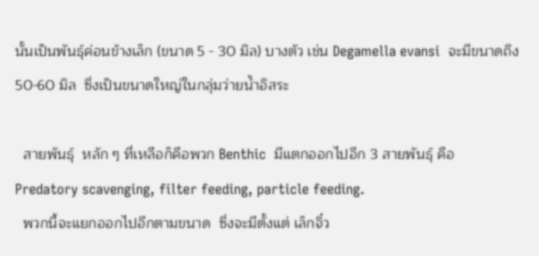นั้นเป็นพันธุ์ค่อนข้างเล็ก (ขนาด 5 - 30 มิล) บางตัว เช่น Degamella evansi  จะมีขนาดถึง  50-60 มิล  ซึ่งเป็นขนาดใหญ่ในกลุ่มว่ายน้ำอิสระ

  สายพันธุ์  หลัก ๆ ที่เหลือก็คือพวก Benthic  มีแตกออกไปอีก 3 สายพันธุ์ คือ  Predatory scavenging, filter feeding, particle feeding.
  พวกนี้จะแยกออกไปอีกตามขนาด  ซึ่งจะมีตั้งแต่ เล็กจิ๋ว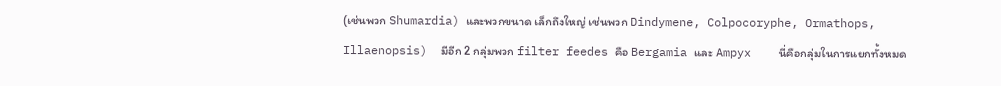(เช่นพวก Shumardia) และพวกขนาด เล็กถึงใหญ่ เช่นพวก Dindymene, Colpocoryphe, Ormathops, Illaenopsis)  มีอีก 2 กลุ่มพวก filter feedes คือ Bergamia และ Ampyx    นี่คือกลุ่มในการแยกทั้งหมด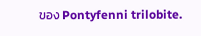ของ Pontyfenni trilobite.